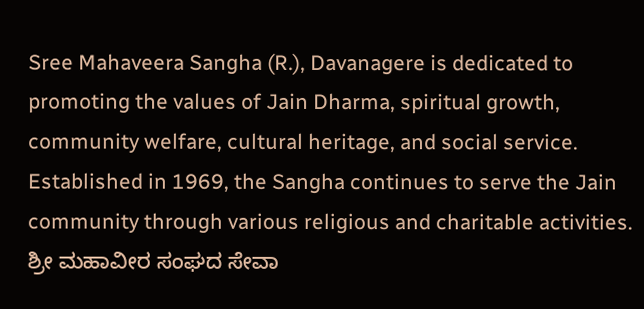Sree Mahaveera Sangha (R.), Davanagere is dedicated to promoting the values of Jain Dharma, spiritual growth, community welfare, cultural heritage, and social service. Established in 1969, the Sangha continues to serve the Jain community through various religious and charitable activities.
ಶ್ರೀ ಮಹಾವೀರ ಸಂಘದ ಸೇವಾ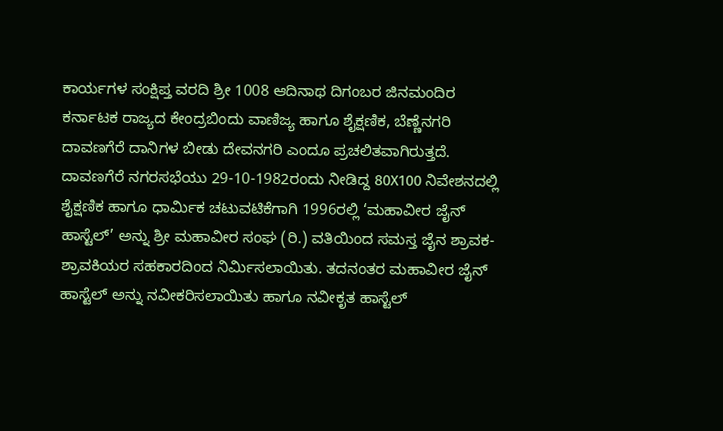ಕಾರ್ಯಗಳ ಸಂಕ್ಷಿಪ್ತ ವರದಿ ಶ್ರೀ 1008 ಆದಿನಾಥ ದಿಗಂಬರ ಜಿನಮಂದಿರ ಕರ್ನಾಟಕ ರಾಜ್ಯದ ಕೇಂದ್ರಬಿಂದು ವಾಣಿಜ್ಯ ಹಾಗೂ ಶೈಕ್ಷಣಿಕ, ಬೆಣ್ಣೆನಗರಿ ದಾವಣಗೆರೆ ದಾನಿಗಳ ಬೀಡು ದೇವನಗರಿ ಎಂದೂ ಪ್ರಚಲಿತವಾಗಿರುತ್ತದೆ.
ದಾವಣಗೆರೆ ನಗರಸಭೆಯು 29-10-1982ರಂದು ನೀಡಿದ್ದ 80X100 ನಿವೇಶನದಲ್ಲಿ ಶೈಕ್ಷಣಿಕ ಹಾಗೂ ಧಾರ್ಮಿಕ ಚಟುವಟಿಕೆಗಾಗಿ 1996ರಲ್ಲಿ ‘ಮಹಾವೀರ ಜೈನ್ ಹಾಸ್ಟೆಲ್’ ಅನ್ನು ಶ್ರೀ ಮಹಾವೀರ ಸಂಘ (ರಿ.) ವತಿಯಿಂದ ಸಮಸ್ತ ಜೈನ ಶ್ರಾವಕ-ಶ್ರಾವಕಿಯರ ಸಹಕಾರದಿಂದ ನಿರ್ಮಿಸಲಾಯಿತು. ತದನಂತರ ಮಹಾವೀರ ಜೈನ್ ಹಾಸ್ಟೆಲ್ ಅನ್ನು ನವೀಕರಿಸಲಾಯಿತು ಹಾಗೂ ನವೀಕೃತ ಹಾಸ್ಟೆಲ್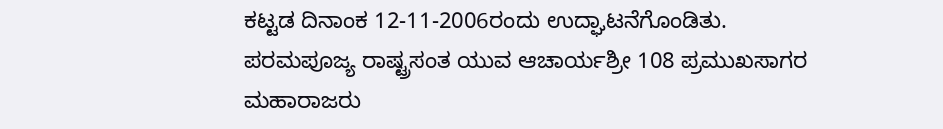ಕಟ್ಟಡ ದಿನಾಂಕ 12-11-2006ರಂದು ಉದ್ಘಾಟನೆಗೊಂಡಿತು.
ಪರಮಪೂಜ್ಯ ರಾಷ್ಟ್ರಸಂತ ಯುವ ಆಚಾರ್ಯಶ್ರೀ 108 ಪ್ರಮುಖಸಾಗರ ಮಹಾರಾಜರು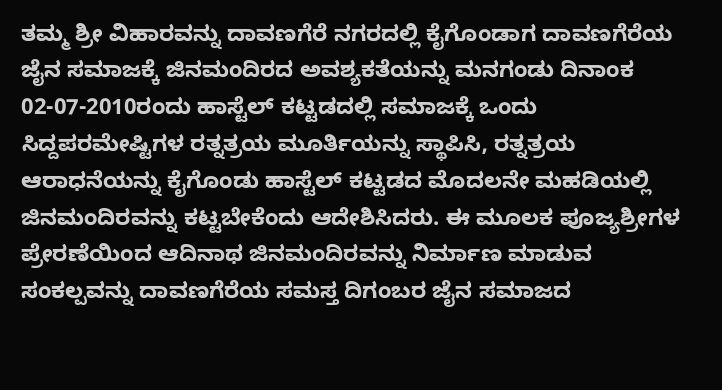ತಮ್ಮ ಶ್ರೀ ವಿಹಾರವನ್ನು ದಾವಣಗೆರೆ ನಗರದಲ್ಲಿ ಕೈಗೊಂಡಾಗ ದಾವಣಗೆರೆಯ ಜೈನ ಸಮಾಜಕ್ಕೆ ಜಿನಮಂದಿರದ ಅವಶ್ಯಕತೆಯನ್ನು ಮನಗಂಡು ದಿನಾಂಕ 02-07-2010ರಂದು ಹಾಸ್ಟೆಲ್ ಕಟ್ಟಡದಲ್ಲಿ ಸಮಾಜಕ್ಕೆ ಒಂದು ಸಿದ್ದಪರಮೇಷ್ಟಿಗಳ ರತ್ನತ್ರಯ ಮೂರ್ತಿಯನ್ನು ಸ್ಥಾಪಿಸಿ, ರತ್ನತ್ರಯ ಆರಾಧನೆಯನ್ನು ಕೈಗೊಂಡು ಹಾಸ್ಟೆಲ್ ಕಟ್ಟಡದ ಮೊದಲನೇ ಮಹಡಿಯಲ್ಲಿ ಜಿನಮಂದಿರವನ್ನು ಕಟ್ಟಬೇಕೆಂದು ಆದೇಶಿಸಿದರು. ಈ ಮೂಲಕ ಪೂಜ್ಯಶ್ರೀಗಳ ಪ್ರೇರಣೆಯಿಂದ ಆದಿನಾಥ ಜಿನಮಂದಿರವನ್ನು ನಿರ್ಮಾಣ ಮಾಡುವ ಸಂಕಲ್ಪವನ್ನು ದಾವಣಗೆರೆಯ ಸಮಸ್ತ ದಿಗಂಬರ ಜೈನ ಸಮಾಜದ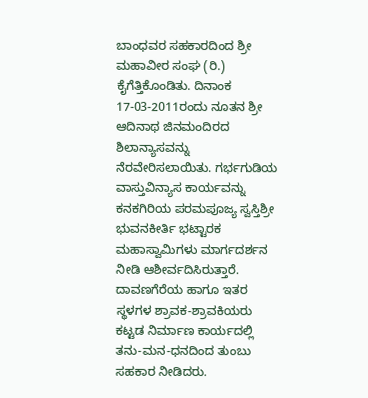ಬಾಂಧವರ ಸಹಕಾರದಿಂದ ಶ್ರೀ ಮಹಾವೀರ ಸಂಘ (ರಿ.) ಕೈಗೆತ್ತಿಕೊಂಡಿತು. ದಿನಾಂಕ 17-03-2011ರಂದು ನೂತನ ಶ್ರೀ ಆದಿನಾಥ ಜಿನಮಂದಿರದ ಶಿಲಾನ್ಯಾಸವನ್ನು ನೆರವೇರಿಸಲಾಯಿತು. ಗರ್ಭಗುಡಿಯ ವಾಸ್ತುವಿನ್ಯಾಸ ಕಾರ್ಯವನ್ನು ಕನಕಗಿರಿಯ ಪರಮಪೂಜ್ಯ ಸ್ವಸ್ತಿಶ್ರೀ ಭುವನಕೀರ್ತಿ ಭಟ್ಟಾರಕ ಮಹಾಸ್ವಾಮಿಗಳು ಮಾರ್ಗದರ್ಶನ ನೀಡಿ ಆಶೀರ್ವದಿಸಿರುತ್ತಾರೆ.
ದಾವಣಗೆರೆಯ ಹಾಗೂ ಇತರ ಸ್ಥಳಗಳ ಶ್ರಾವಕ-ಶ್ರಾವಕಿಯರು ಕಟ್ಟಡ ನಿರ್ಮಾಣ ಕಾರ್ಯದಲ್ಲಿ ತನು-ಮನ-ಧನದಿಂದ ತುಂಬು ಸಹಕಾರ ನೀಡಿದರು.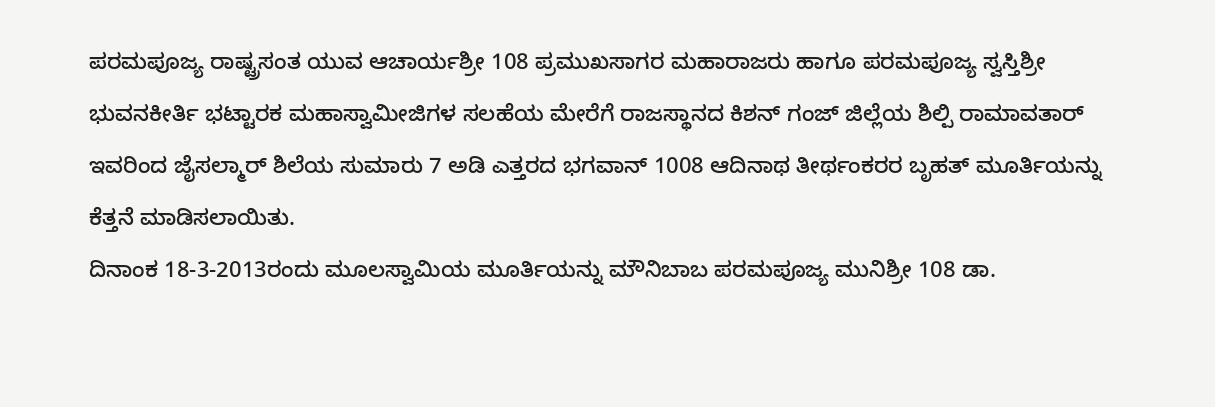ಪರಮಪೂಜ್ಯ ರಾಷ್ಟ್ರಸಂತ ಯುವ ಆಚಾರ್ಯಶ್ರೀ 108 ಪ್ರಮುಖಸಾಗರ ಮಹಾರಾಜರು ಹಾಗೂ ಪರಮಪೂಜ್ಯ ಸ್ವಸ್ತಿಶ್ರೀ ಭುವನಕೀರ್ತಿ ಭಟ್ಟಾರಕ ಮಹಾಸ್ವಾಮೀಜಿಗಳ ಸಲಹೆಯ ಮೇರೆಗೆ ರಾಜಸ್ಥಾನದ ಕಿಶನ್ ಗಂಜ್ ಜಿಲ್ಲೆಯ ಶಿಲ್ಪಿ ರಾಮಾವತಾರ್ ಇವರಿಂದ ಜೈಸಲ್ಮಾರ್ ಶಿಲೆಯ ಸುಮಾರು 7 ಅಡಿ ಎತ್ತರದ ಭಗವಾನ್ 1008 ಆದಿನಾಥ ತೀರ್ಥಂಕರರ ಬೃಹತ್ ಮೂರ್ತಿಯನ್ನು ಕೆತ್ತನೆ ಮಾಡಿಸಲಾಯಿತು.
ದಿನಾಂಕ 18-3-2013ರಂದು ಮೂಲಸ್ವಾಮಿಯ ಮೂರ್ತಿಯನ್ನು ಮೌನಿಬಾಬ ಪರಮಪೂಜ್ಯ ಮುನಿಶ್ರೀ 108 ಡಾ.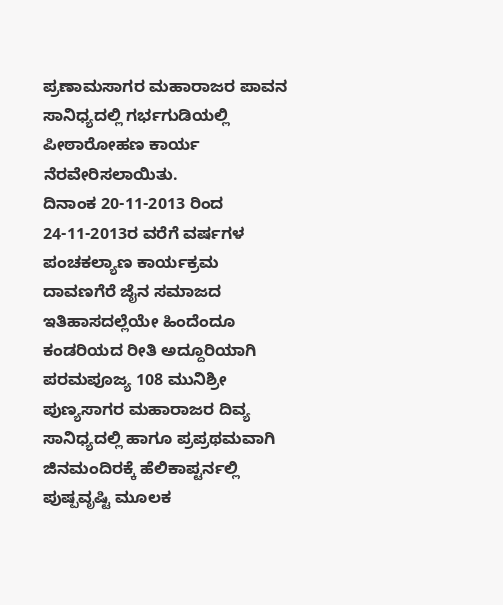ಪ್ರಣಾಮಸಾಗರ ಮಹಾರಾಜರ ಪಾವನ ಸಾನಿಧ್ಯದಲ್ಲಿ ಗರ್ಭಗುಡಿಯಲ್ಲಿ ಪೀಠಾರೋಹಣ ಕಾರ್ಯ ನೆರವೇರಿಸಲಾಯಿತು.
ದಿನಾಂಕ 20-11-2013 ರಿಂದ 24-11-2013ರ ವರೆಗೆ ವರ್ಷಗಳ ಪಂಚಕಲ್ಯಾಣ ಕಾರ್ಯಕ್ರಮ ದಾವಣಗೆರೆ ಜೈನ ಸಮಾಜದ ಇತಿಹಾಸದಲ್ಲೆಯೇ ಹಿಂದೆಂದೂ ಕಂಡರಿಯದ ರೀತಿ ಅದ್ದೂರಿಯಾಗಿ ಪರಮಪೂಜ್ಯ 108 ಮುನಿಶ್ರೀ ಪುಣ್ಯಸಾಗರ ಮಹಾರಾಜರ ದಿವ್ಯ ಸಾನಿಧ್ಯದಲ್ಲಿ ಹಾಗೂ ಪ್ರಪ್ರಥಮವಾಗಿ ಜಿನಮಂದಿರಕ್ಕೆ ಹೆಲಿಕಾಪ್ಟರ್ನಲ್ಲಿ ಪುಷ್ಪವೃಷ್ಟಿ ಮೂಲಕ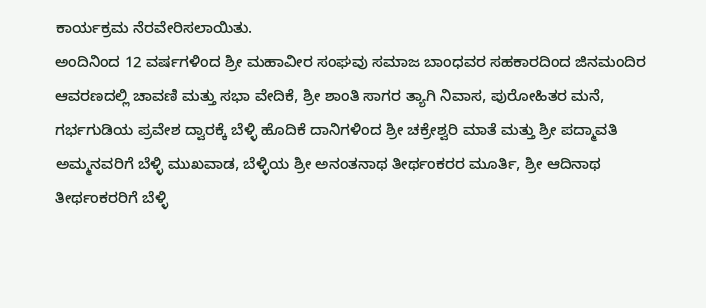ಕಾರ್ಯಕ್ರಮ ನೆರವೇರಿಸಲಾಯಿತು.
ಅಂದಿನಿಂದ 12 ವರ್ಷಗಳಿಂದ ಶ್ರೀ ಮಹಾವೀರ ಸಂಘವು ಸಮಾಜ ಬಾಂಧವರ ಸಹಕಾರದಿಂದ ಜಿನಮಂದಿರ ಆವರಣದಲ್ಲಿ ಚಾವಣಿ ಮತ್ತು ಸಭಾ ವೇದಿಕೆ, ಶ್ರೀ ಶಾಂತಿ ಸಾಗರ ತ್ಯಾಗಿ ನಿವಾಸ, ಪುರೋಹಿತರ ಮನೆ, ಗರ್ಭಗುಡಿಯ ಪ್ರವೇಶ ದ್ವಾರಕ್ಕೆ ಬೆಳ್ಳಿ ಹೊದಿಕೆ ದಾನಿಗಳಿಂದ ಶ್ರೀ ಚಕ್ರೇಶ್ವರಿ ಮಾತೆ ಮತ್ತು ಶ್ರೀ ಪದ್ಮಾವತಿ ಅಮ್ಮನವರಿಗೆ ಬೆಳ್ಳಿ ಮುಖವಾಡ, ಬೆಳ್ಳಿಯ ಶ್ರೀ ಅನಂತನಾಥ ತೀರ್ಥಂಕರರ ಮೂರ್ತಿ, ಶ್ರೀ ಆದಿನಾಥ ತೀರ್ಥಂಕರರಿಗೆ ಬೆಳ್ಳಿ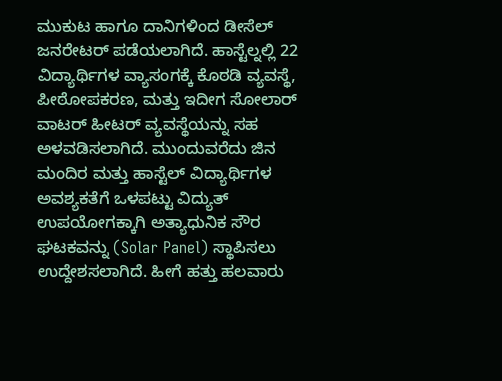ಮುಕುಟ ಹಾಗೂ ದಾನಿಗಳಿಂದ ಡೀಸೆಲ್ ಜನರೇಟರ್ ಪಡೆಯಲಾಗಿದೆ. ಹಾಸ್ಟೆಲ್ನಲ್ಲಿ 22 ವಿದ್ಯಾರ್ಥಿಗಳ ವ್ಯಾಸಂಗಕ್ಕೆ ಕೊಠಡಿ ವ್ಯವಸ್ಥೆ, ಪೀಠೋಪಕರಣ, ಮತ್ತು ಇದೀಗ ಸೋಲಾರ್ ವಾಟರ್ ಹೀಟರ್ ವ್ಯವಸ್ಥೆಯನ್ನು ಸಹ ಅಳವಡಿಸಲಾಗಿದೆ. ಮುಂದುವರೆದು ಜಿನ ಮಂದಿರ ಮತ್ತು ಹಾಸ್ಟೆಲ್ ವಿದ್ಯಾರ್ಥಿಗಳ ಅವಶ್ಯಕತೆಗೆ ಒಳಪಟ್ಟು ವಿದ್ಯುತ್ ಉಪಯೋಗಕ್ಕಾಗಿ ಅತ್ಯಾಧುನಿಕ ಸೌರ ಘಟಕವನ್ನು (Solar Panel) ಸ್ಥಾಪಿಸಲು ಉದ್ದೇಶಸಲಾಗಿದೆ. ಹೀಗೆ ಹತ್ತು ಹಲವಾರು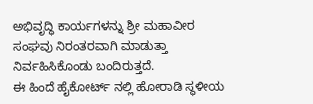ಅಭಿವೃದ್ಧಿ ಕಾರ್ಯಗಳನ್ನು ಶ್ರೀ ಮಹಾವೀರ ಸಂಘವು ನಿರಂತರವಾಗಿ ಮಾಡುತ್ತಾ ನಿರ್ವಹಿಸಿಕೊಂಡು ಬಂದಿರುತ್ತದೆ.
ಈ ಹಿಂದೆ ಹೈಕೋರ್ಟ್ ನಲ್ಲಿ ಹೋರಾಡಿ ಸ್ಥಳೀಯ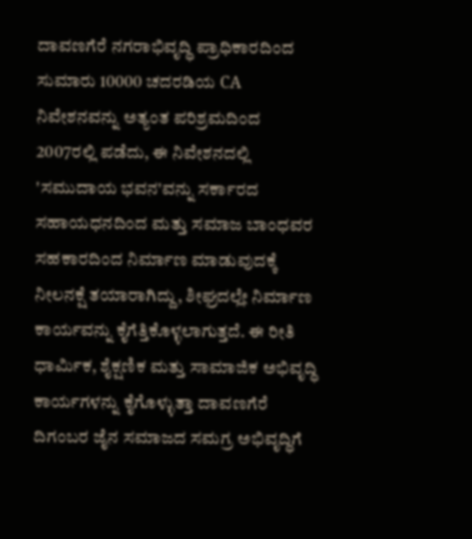ದಾವಣಗೆರೆ ನಗರಾಭಿವೃದ್ಧಿ ಪ್ರಾಧಿಕಾರದಿಂದ ಸುಮಾರು 10000 ಚದರಡಿಯ CA ನಿವೇಶನವನ್ನು ಅತ್ಯಂತ ಪರಿಶ್ರಮದಿಂದ 2007ರಲ್ಲಿ ಪಡೆದು, ಈ ನಿವೇಶನದಲ್ಲಿ 'ಸಮುದಾಯ ಭವನ'ವನ್ನು ಸರ್ಕಾರದ ಸಹಾಯಧನದಿಂದ ಮತ್ತು ಸಮಾಜ ಬಾಂಧವರ ಸಹಕಾರದಿಂದ ನಿರ್ಮಾಣ ಮಾಡುವುದಕ್ಕೆ ನೀಲನಕ್ಷೆ ತಯಾರಾಗಿದ್ದು, ಶೀಘ್ರದಲ್ಲೇ ನಿರ್ಮಾಣ ಕಾರ್ಯವನ್ನು ಕೈಗೆತ್ತಿಕೊಳ್ಳಲಾಗುತ್ತದೆ. ಈ ರೀತಿ ಧಾರ್ಮಿಕ, ಶೈಕ್ಷಣಿಕ ಮತ್ತು ಸಾಮಾಜಿಕ ಅಭಿವೃದ್ಧಿ ಕಾರ್ಯಗಳನ್ನು ಕೈಗೊಳ್ಳುತ್ತಾ ದಾವಣಗೆರೆ ದಿಗಂಬರ ಜೈನ ಸಮಾಜದ ಸಮಗ್ರ ಅಭಿವೃದ್ಧಿಗೆ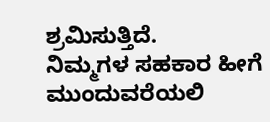ಶ್ರಮಿಸುತ್ತಿದೆ.
ನಿಮ್ಮಗಳ ಸಹಕಾರ ಹೀಗೆ ಮುಂದುವರೆಯಲಿ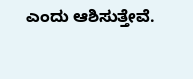ಎಂದು ಆಶಿಸುತ್ತೇವೆ.